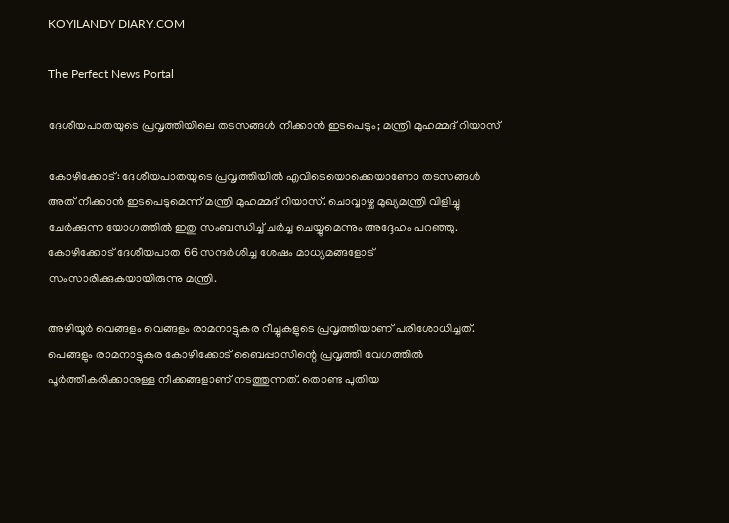KOYILANDY DIARY.COM

The Perfect News Portal

ദേശീയപാതയുടെ പ്രവൃത്തിയിലെ തടസങ്ങൾ നീക്കാൻ ഇടപെടും; മന്ത്രി മുഹമ്മദ് റിയാസ്

കോഴിക്കോട്: ദേശീയപാതയുടെ പ്രവൃത്തിയിൽ എവിടെയൊക്കെയാണോ തടസങ്ങൾ അത് നീക്കാൻ ഇടപെടുമെന്ന് മന്ത്രി മുഹമ്മദ് റിയാസ്. ചൊവ്വാഴ്ച മുഖ്യമന്ത്രി വിളിച്ചു ചേർക്കുന്ന യോഗത്തിൽ ഇതു സംബന്ധിച്ച് ചർച്ച ചെയ്യുമെന്നും അദ്ദേഹം പറഞ്ഞു. കോഴിക്കോട് ദേശീയപാത 66 സന്ദർശിച്ച ശേഷം മാധ്യമങ്ങളോട് സംസാരിക്കുകയായിരുന്നു മന്ത്രി.

അഴിയൂർ വെങ്ങളം വെങ്ങളം രാമനാട്ടുകര റീച്ചുകളുടെ പ്രവൃത്തിയാണ് പരിശോധിച്ചത്. പെങ്ങളും രാമനാട്ടുകര കോഴിക്കോട് ബൈപ്പാസിന്റെ പ്രവൃത്തി വേഗത്തിൽ പൂർത്തീകരിക്കാനുള്ള നീക്കങ്ങളാണ് നടത്തുന്നത്. തൊണ്ട പുതിയ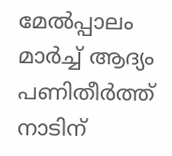മേൽപ്പാലം മാർച്ച് ആദ്യം പണിതീർത്ത് നാടിന്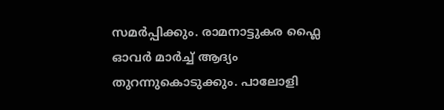സമർപ്പിക്കും. രാമനാട്ടുകര ഫ്ലൈ ഓവർ മാർച്ച് ആദ്യം തുറന്നുകൊടുക്കും. പാലോളി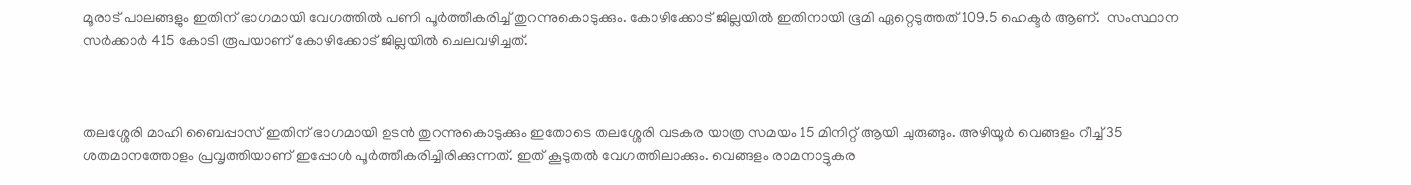മൂരാട് പാലങ്ങളും ഇതിന് ഭാഗമായി വേഗത്തിൽ പണി പൂർത്തീകരിച്ച് തുറന്നുകൊടുക്കും. കോഴിക്കോട് ജില്ലയിൽ ഇതിനായി ഭൂമി ഏറ്റെടുത്തത് 109.5 ഹെക്ടർ ആണ്.  സംസ്ഥാന സർക്കാർ 415 കോടി രൂപയാണ് കോഴിക്കോട് ജില്ലയിൽ ചെലവഴിച്ചത്.



തലശ്ശേരി മാഹി ബൈപ്പാസ് ഇതിന് ഭാഗമായി ഉടൻ തുറന്നുകൊടുക്കും ഇതോടെ തലശ്ശേരി വടകര യാത്ര സമയം 15 മിനിറ്റ് ആയി ചുരുങ്ങും. അഴിയൂർ വെങ്ങളം റീച്ച് 35 ശതമാനത്തോളം പ്രവൃത്തിയാണ് ഇപ്പോൾ പൂർത്തീകരിച്ചിരിക്കുന്നത്. ഇത് കൂടുതൽ വേഗത്തിലാക്കും. വെങ്ങളം രാമനാട്ടുകര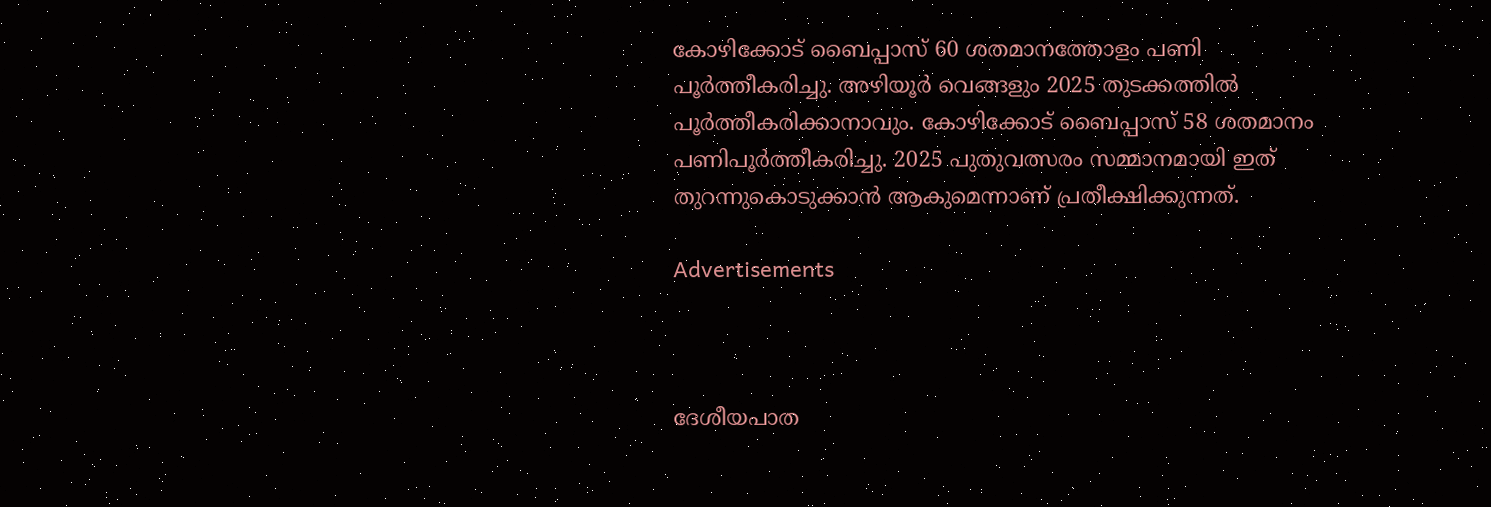കോഴിക്കോട് ബൈപ്പാസ് 60 ശതമാനത്തോളം പണി പൂർത്തീകരിച്ചു. അഴിയൂർ വെങ്ങളും 2025 തുടക്കത്തിൽ പൂർത്തീകരിക്കാനാവും. കോഴിക്കോട് ബൈപ്പാസ് 58 ശതമാനം പണിപൂർത്തീകരിച്ചു. 2025 പുതുവത്സരം സമ്മാനമായി ഇത് തുറന്നുകൊടുക്കാൻ ആകുമെന്നാണ് പ്രതീക്ഷിക്കുന്നത്.

Advertisements



ദേശീയപാത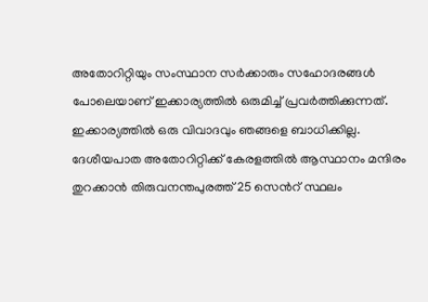അതോറിറ്റിയും സംസ്ഥാന സർക്കാരും സഹോദരങ്ങൾ പോലെയാണ് ഇക്കാര്യത്തിൽ ഒരുമിച്ച് പ്രവർത്തിക്കുന്നത്. ഇക്കാര്യത്തിൽ ഒരു വിവാദവും ഞങ്ങളെ ബാധിക്കില്ല. ദേശീയപാത അതോറിറ്റിക്ക് കേരളത്തിൽ ആസ്ഥാനം മന്ദിരം തുറക്കാൻ തിരുവനന്തപുരത്ത് 25 സെൻറ് സ്ഥലം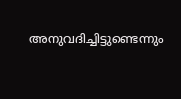അനുവദിച്ചിട്ടുണ്ടെന്നും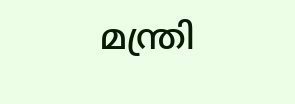മന്ത്രി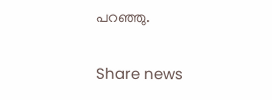പറഞ്ഞു.

Share news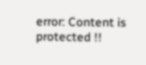error: Content is protected !!